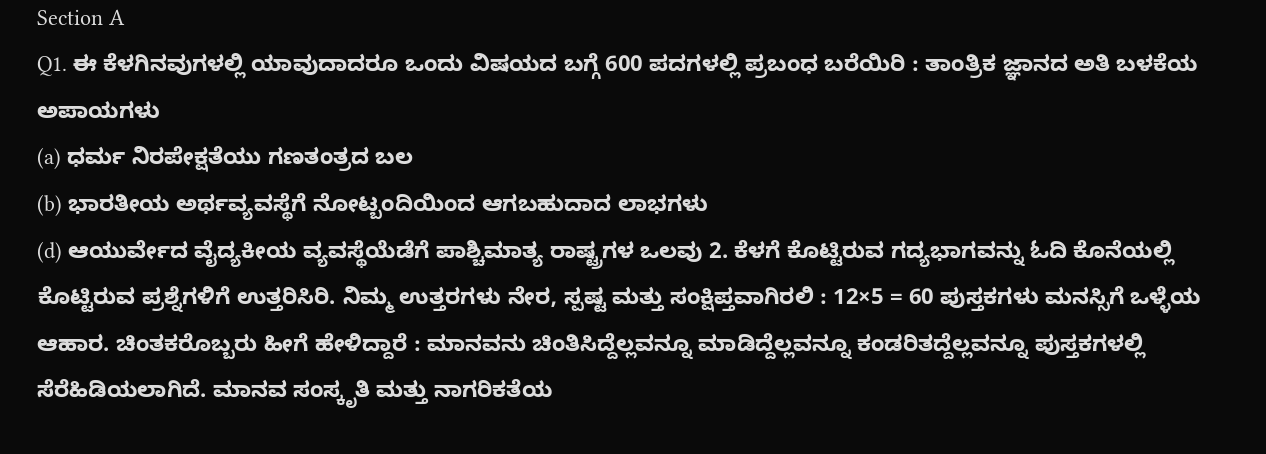Section A
Q1. ಈ ಕೆಳಗಿನವುಗಳಲ್ಲಿ ಯಾವುದಾದರೂ ಒಂದು ವಿಷಯದ ಬಗ್ಗೆ 600 ಪದಗಳಲ್ಲಿ ಪ್ರಬಂಧ ಬರೆಯಿರಿ : ತಾಂತ್ರಿಕ ಜ್ಞಾನದ ಅತಿ ಬಳಕೆಯ ಅಪಾಯಗಳು
(a) ಧರ್ಮ ನಿರಪೇಕ್ಷತೆಯು ಗಣತಂತ್ರದ ಬಲ
(b) ಭಾರತೀಯ ಅರ್ಥವ್ಯವಸ್ಥೆಗೆ ನೋಟ್ಬಂದಿಯಿಂದ ಆಗಬಹುದಾದ ಲಾಭಗಳು
(d) ಆಯುರ್ವೇದ ವೈದ್ಯಕೀಯ ವ್ಯವಸ್ಥೆಯೆಡೆಗೆ ಪಾಶ್ಚಿಮಾತ್ಯ ರಾಷ್ಟ್ರಗಳ ಒಲವು 2. ಕೆಳಗೆ ಕೊಟ್ಟಿರುವ ಗದ್ಯಭಾಗವನ್ನು ಓದಿ ಕೊನೆಯಲ್ಲಿ ಕೊಟ್ಟಿರುವ ಪ್ರಶ್ನೆಗಳಿಗೆ ಉತ್ತರಿಸಿರಿ. ನಿಮ್ಮ ಉತ್ತರಗಳು ನೇರ, ಸ್ಪಷ್ಟ ಮತ್ತು ಸಂಕ್ಷಿಪ್ತವಾಗಿರಲಿ : 12×5 = 60 ಪುಸ್ತಕಗಳು ಮನಸ್ಸಿಗೆ ಒಳ್ಳೆಯ ಆಹಾರ. ಚಿಂತಕರೊಬ್ಬರು ಹೀಗೆ ಹೇಳಿದ್ದಾರೆ : ಮಾನವನು ಚಿಂತಿಸಿದ್ದೆಲ್ಲವನ್ನೂ ಮಾಡಿದ್ದೆಲ್ಲವನ್ನೂ ಕಂಡರಿತದ್ದೆಲ್ಲವನ್ನೂ ಪುಸ್ತಕಗಳಲ್ಲಿ ಸೆರೆಹಿಡಿಯಲಾಗಿದೆ. ಮಾನವ ಸಂಸ್ಕೃತಿ ಮತ್ತು ನಾಗರಿಕತೆಯ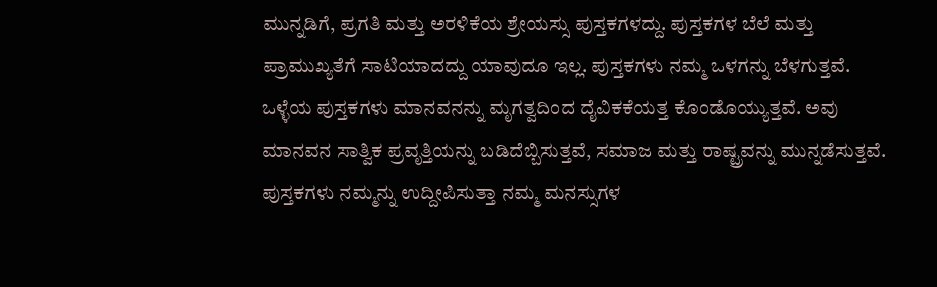ಮುನ್ನಡಿಗೆ, ಪ್ರಗತಿ ಮತ್ತು ಅರಳಿಕೆಯ ಶ್ರೇಯಸ್ಸು ಪುಸ್ತಕಗಳದ್ದು. ಪುಸ್ತಕಗಳ ಬೆಲೆ ಮತ್ತು ಪ್ರಾಮುಖ್ಯತೆಗೆ ಸಾಟಿಯಾದದ್ದು ಯಾವುದೂ ಇಲ್ಲ. ಪುಸ್ತಕಗಳು ನಮ್ಮ ಒಳಗನ್ನು ಬೆಳಗುತ್ತವೆ. ಒಳ್ಳೆಯ ಪುಸ್ತಕಗಳು ಮಾನವನನ್ನು ಮೃಗತ್ವದಿಂದ ದೈವಿಕಕೆಯತ್ತ ಕೊಂಡೊಯ್ಯುತ್ತವೆ. ಅವು ಮಾನವನ ಸಾತ್ವಿಕ ಪ್ರವೃತ್ತಿಯನ್ನು ಬಡಿದೆಬ್ಬಿಸುತ್ತವೆ, ಸಮಾಜ ಮತ್ತು ರಾಷ್ಟ್ರವನ್ನು ಮುನ್ನಡೆಸುತ್ತವೆ. ಪುಸ್ತಕಗಳು ನಮ್ಮನ್ನು ಉದ್ದೀಪಿಸುತ್ತಾ ನಮ್ಮ ಮನಸ್ಸುಗಳ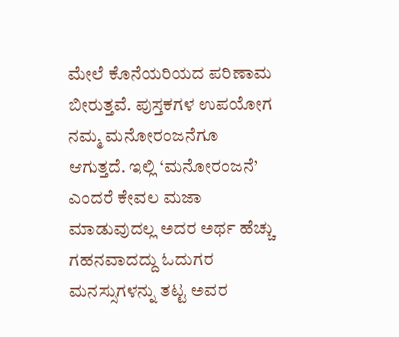ಮೇಲೆ ಕೊನೆಯರಿಯದ ಪರಿಣಾಮ ಬೀರುತ್ತವೆ. ಪುಸ್ತಕಗಳ ಉಪಯೋಗ ನಮ್ಮ ಮನೋರಂಜನೆಗೂ ಆಗುತ್ತದೆ. ಇಲ್ಲಿ ‘ಮನೋರಂಜನೆ’ ಎಂದರೆ ಕೇವಲ ಮಜಾ ಮಾಡುವುದಲ್ಲ ಅದರ ಅರ್ಥ ಹೆಚ್ಚು ಗಹನವಾದದ್ದು ಓದುಗರ ಮನಸ್ಸುಗಳನ್ನು ತಟ್ಟ ಅವರ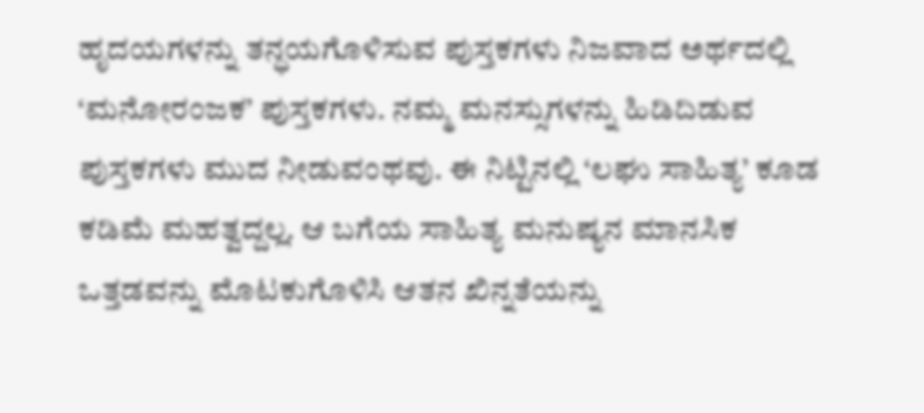ಹೃದಯಗಳನ್ನು ತನ್ಧಯಗೊಳಿಸುವ ಪುಸ್ತಕಗಳು ನಿಜವಾದ ಅರ್ಥದಲ್ಲಿ ‘ಮನೋರಂಜಕ’ ಪುಸ್ತಕಗಳು. ನಮ್ಮ ಮನಸ್ಸುಗಳನ್ನು ಹಿಡಿದಿಡುವ ಪುಸ್ತಕಗಳು ಮುದ ನೀಡುವಂಥವು. ಈ ನಿಟ್ಟಿನಲ್ಲಿ ‘ಲಘು ಸಾಹಿತ್ಯ’ ಕೂಡ ಕಡಿಮೆ ಮಹತ್ವದ್ದಲ್ಲ. ಆ ಬಗೆಯ ಸಾಹಿತ್ಯ ಮನುಷ್ಯನ ಮಾನಸಿಕ ಒತ್ತಡವನ್ನು ಮೊಟಕುಗೊಳಿಸಿ ಆತನ ಖಿನ್ನತೆಯನ್ನು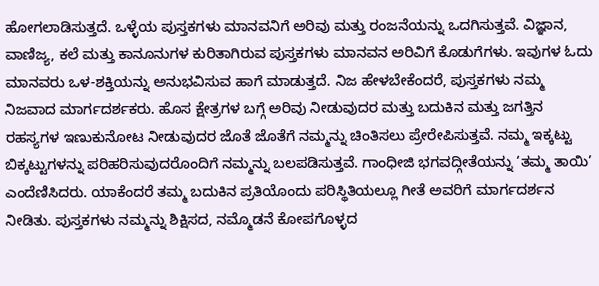ಹೋಗಲಾಡಿಸುತ್ತದೆ. ಒಳ್ಳೆಯ ಪುಸ್ತಕಗಳು ಮಾನವನಿಗೆ ಅರಿವು ಮತ್ತು ರಂಜನೆಯನ್ನು ಒದಗಿಸುತ್ತವೆ. ವಿಜ್ಞಾನ, ವಾಣಿಜ್ಯ, ಕಲೆ ಮತ್ತು ಕಾನೂನುಗಳ ಕುರಿತಾಗಿರುವ ಪುಸ್ತಕಗಳು ಮಾನವನ ಅರಿವಿಗೆ ಕೊಡುಗೆಗಳು. ಇವುಗಳ ಓದು ಮಾನವರು ಒಳ-ಶಕ್ತಿಯನ್ನು ಅನುಭವಿಸುವ ಹಾಗೆ ಮಾಡುತ್ತದೆ. ನಿಜ ಹೇಳಬೇಕೆಂದರೆ, ಪುಸ್ತಕಗಳು ನಮ್ಮ ನಿಜವಾದ ಮಾರ್ಗದರ್ಶಕರು. ಹೊಸ ಕ್ಷೇತ್ರಗಳ ಬಗ್ಗೆ ಅರಿವು ನೀಡುವುದರ ಮತ್ತು ಬದುಕಿನ ಮತ್ತು ಜಗತ್ತಿನ ರಹಸ್ಯಗಳ ಇಣುಕುನೋಟ ನೀಡುವುದರ ಜೊತೆ ಜೊತೆಗೆ ನಮ್ಮನ್ನು ಚಿಂತಿಸಲು ಪ್ರೇರೇಪಿಸುತ್ತವೆ. ನಮ್ಮ ಇಕ್ಕಟ್ಟು ಬಿಕ್ಕಟ್ಟುಗಳನ್ನು ಪರಿಹರಿಸುವುದರೊಂದಿಗೆ ನಮ್ಮನ್ನು ಬಲಪಡಿಸುತ್ತವೆ. ಗಾಂಧೀಜಿ ಭಗವದ್ಗೀತೆಯನ್ನು ‘ತಮ್ಮ ತಾಯಿ’ ಎಂದೆಣಿಸಿದರು. ಯಾಕೆಂದರೆ ತಮ್ಮ ಬದುಕಿನ ಪ್ರತಿಯೊಂದು ಪರಿಸ್ಥಿತಿಯಲ್ಲೂ ಗೀತೆ ಅವರಿಗೆ ಮಾರ್ಗದರ್ಶನ ನೀಡಿತು. ಪುಸ್ತಕಗಳು ನಮ್ಮನ್ನು ಶಿಕ್ಷಿಸದ, ನಮ್ಮೊಡನೆ ಕೋಪಗೊಳ್ಳದ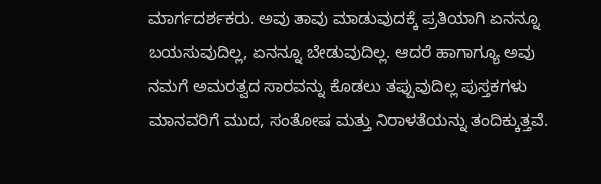ಮಾರ್ಗದರ್ಶಕರು. ಅವು ತಾವು ಮಾಡುವುದಕ್ಕೆ ಪ್ರತಿಯಾಗಿ ಏನನ್ನೂ ಬಯಸುವುದಿಲ್ಲ, ಏನನ್ನೂ ಬೇಡುವುದಿಲ್ಲ. ಆದರೆ ಹಾಗಾಗ್ಯೂ ಅವು ನಮಗೆ ಅಮರತ್ವದ ಸಾರವನ್ನು ಕೊಡಲು ತಪ್ಪುವುದಿಲ್ಲ ಪುಸ್ತಕಗಳು ಮಾನವರಿಗೆ ಮುದ, ಸಂತೋಷ ಮತ್ತು ನಿರಾಳತೆಯನ್ನು ತಂದಿಕ್ಕುತ್ತವೆ.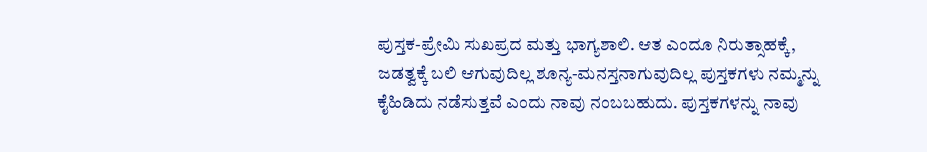ಪುಸ್ತಕ-ಪ್ರೇಮಿ ಸುಖಪ್ರದ ಮತ್ತು ಭಾಗ್ಯಶಾಲಿ. ಆತ ಎಂದೂ ನಿರುತ್ಸಾಹಕ್ಕೆ, ಜಡತ್ವಕ್ಕೆ ಬಲಿ ಆಗುವುದಿಲ್ಲ ಶೂನ್ಯ-ಮನಸ್ತನಾಗುವುದಿಲ್ಲ ಪುಸ್ತಕಗಳು ನಮ್ಮನ್ನು ಕೈಹಿಡಿದು ನಡೆಸುತ್ತವೆ ಎಂದು ನಾವು ನಂಬಬಹುದು. ಪುಸ್ತಕಗಳನ್ನು ನಾವು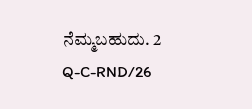ನೆಮ್ಮಬಹುದು. 2 Q-C-RND/26